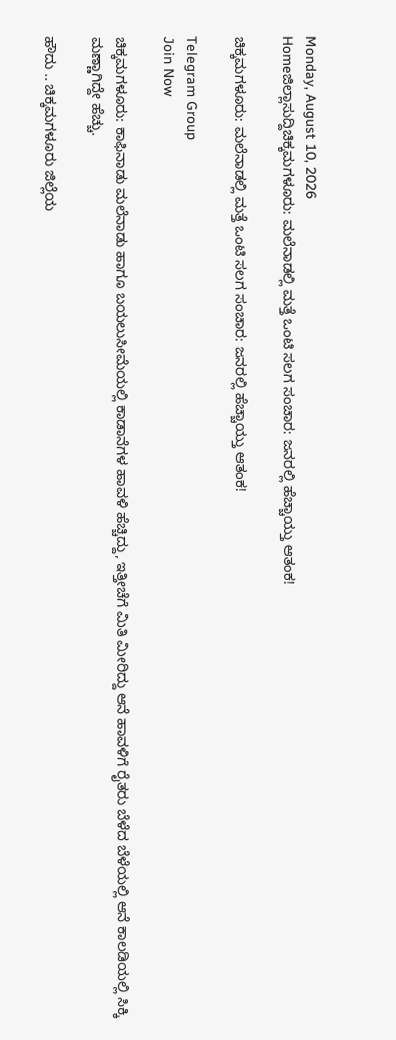Monday, August 10, 2026
Homeಜಿಲ್ಲಾಸುದ್ದಿಚಿಕ್ಕಮಗಳೂರು: ಮಲೆನಾಡಲ್ಲಿ ಮತ್ತೆ ಒಂಟಿ ಸಲಗ ಸಂಚಾರ: ಜನರಲ್ಲಿ ಹೆಚ್ಚಾಯ್ತು ಆತಂಕ!

ಚಿಕ್ಕಮಗಳೂರು: ಮಲೆನಾಡಲ್ಲಿ ಮತ್ತೆ ಒಂಟಿ ಸಲಗ ಸಂಚಾರ: ಜನರಲ್ಲಿ ಹೆಚ್ಚಾಯ್ತು ಆತಂಕ!

Telegram Group
Join Now

ಚಿಕ್ಕಮಗಳೂರು: ಕಾಫಿನಾಡು ಮಲೆನಾಡು ಹಾಗೂ ಬಯಲುಸೀಮೆಯಲ್ಲಿ ಕಾಡಾನೆಗಳ ಹಾವಳಿ ಹೆಚ್ಚಿದ್ದು, ಇತ್ತೀಚೆಗೆ ಮಿತಿ ಮೀರಿದ್ದು ಆನೆ ಹಾವಳಿಗೆ ರೈತರು ಬೆಳೆದ ಬೆಳೆಯಲ್ಲಿ ಆನೆ ಕಾಲಡಿಯಲ್ಲಿ ಸಿಕ್ಕಿ ಮಣ್ಣಾಗಿದ್ದೇ ಹೆಚ್ಚು.

ಹೌದು .. ಚಿಕ್ಕಮಗಳೂರು ಜಿಲ್ಲೆಯ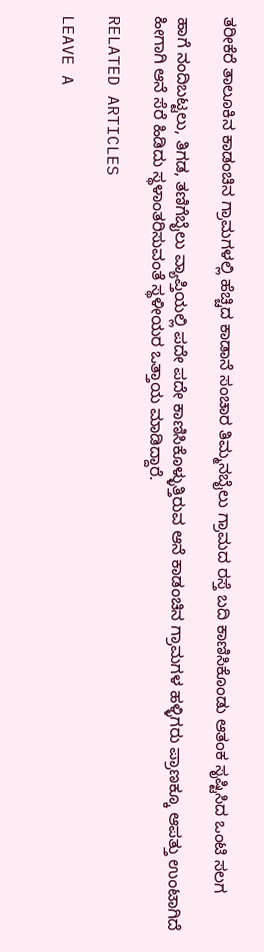ತರೀಕೆರೆ ತಾಲೂಕಿನ ಕಾಡಂಚಿನ ಗ್ರಾಮಗಳಲ್ಲಿ ಹೆಚ್ಚಿದ ಕಾಡಾನೆ ಸಂಚಾರ ತಿಮ್ಮನಬೈಲು ಗ್ರಾಮದ ರಸ್ತೆ ಬದಿ ಕಾಣಿಸಿಕೊಂಡು ಆತಂಕ ಸೃಷ್ಟಿಸಿದ ಒಂಟಿ ಸಲಗ

ಹಾಗೆ ನಂದಿಬಟ್ಟಲು, ತಿಗಡ, ತಣಿಗೆಬೈಲು ವ್ಯಾಪ್ತಿಯಲ್ಲಿ ಪದೇ ಪದೇ ಕಾಣಿಸಿಕೊಳ್ಳುತ್ತಿರುವ ಆನೆ ಕಾಡಂಚಿನ ಗ್ರಾಮಗಳ ಹಳ್ಳಿಗರು ಪ್ರಾಣಕ್ಕೂ ಆಪತ್ತು ಉಂಟಾಗಿದೆ ಹೀಗಾಗಿ ಆನೆ ಸೆರೆ ಹಿಡಿದು ಸ್ಥಳಾಂತರಿಸುವಂತೆ ಸ್ಥಳೀಯರ ಒತ್ತಾಯ ಮಾಡಿದ್ದಾರೆ.

RELATED ARTICLES

LEAVE A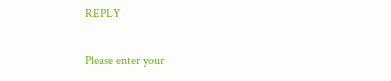REPLY

Please enter your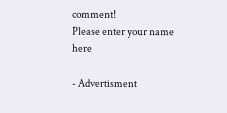comment!
Please enter your name here

- Advertisment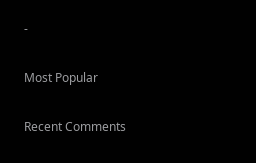-

Most Popular

Recent Comments